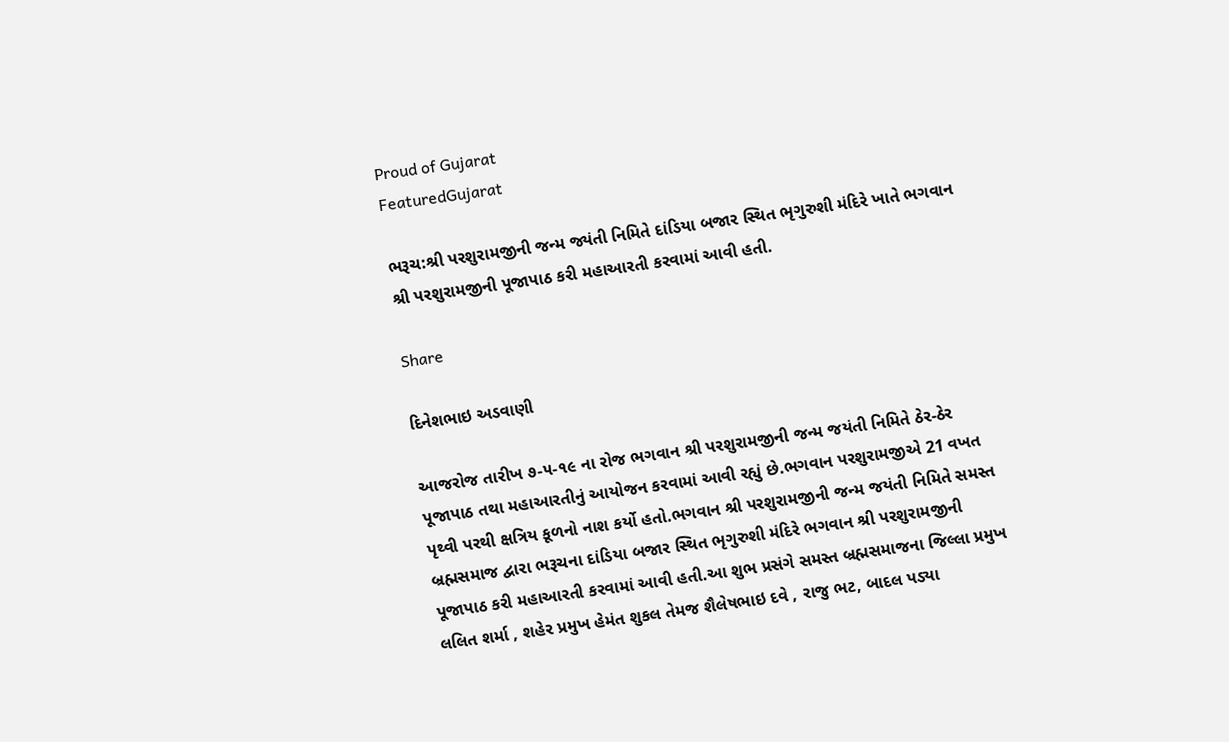Proud of Gujarat
FeaturedGujarat

ભરૂચ:શ્રી પરશુરામજીની જન્મ જ્યંતી નિમિતે દાંડિયા બજાર સ્થિત ભૃગુરુશી મંદિરે ખાતે ભગવાન શ્રી પરશુરામજીની પૂજાપાઠ કરી મહાઆરતી કરવામાં આવી હતી.

Share

દિનેશભાઇ અડવાણી

આજરોજ તારીખ ૭-૫-૧૯ ના રોજ ભગવાન શ્રી પરશુરામજીની જન્મ જયંતી નિમિતે ઠેર-ઠેર પૂજાપાઠ તથા મહાઆરતીનું આયોજન કરવામાં આવી રહ્યું છે.ભગવાન પરશુરામજીએ 21 વખત પૃથ્વી પરથી ક્ષત્રિય કૂળનો નાશ કર્યો હતો.ભગવાન શ્રી પરશુરામજીની જન્મ જયંતી નિમિતે સમસ્ત બ્રહ્મસમાજ દ્વારા ભરૂચના દાંડિયા બજાર સ્થિત ભૃગુરુશી મંદિરે ભગવાન શ્રી પરશુરામજીની પૂજાપાઠ કરી મહાઆરતી કરવામાં આવી હતી.આ શુભ પ્રસંગે સમસ્ત બ્રહ્મસમાજના જિલ્લા પ્રમુખ લલિત શર્મા , શહેર પ્રમુખ હેમંત શુકલ તેમજ શૈલેષભાઇ દવે , રાજુ ભટ, બાદલ પડ્યા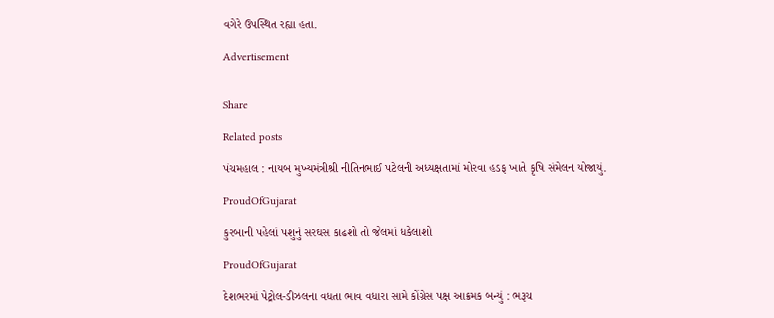વગેરે ઉપસ્થિત રહ્યા હતા.

Advertisement


Share

Related posts

પંચમહાલ : નાયબ મુખ્યમંત્રીશ્રી નીતિનભાઈ પટેલની અધ્યક્ષતામાં મોરવા હડફ ખાતે કૃષિ સંમેલન યોજાયું.

ProudOfGujarat

કુરબાની પહેલાં પશુનું સરઘસ કાઢશો તો જેલમાં ધકેલાશો

ProudOfGujarat

દેશભરમાં પેટ્રોલ-ડીઝલના વધતા ભાવ વધારા સામે કોંગ્રેસ પક્ષ આક્રમક બન્યું : ભરૂચ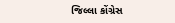જિલ્લા કોંગ્રેસ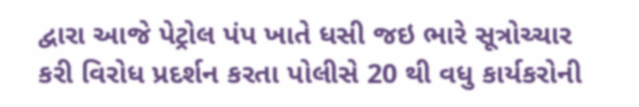દ્વારા આજે પેટ્રોલ પંપ ખાતે ધસી જઇ ભારે સૂત્રોચ્ચાર કરી વિરોધ પ્રદર્શન કરતા પોલીસે 20 થી વધુ કાર્યકરોની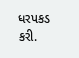ધરપકડ કરી.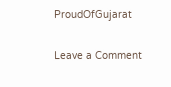ProudOfGujarat

Leave a Comment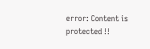error: Content is protected !!